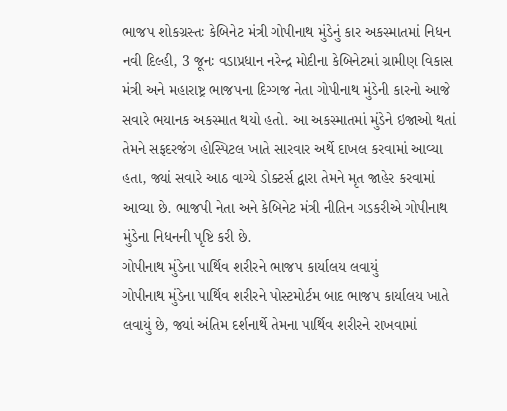ભાજપ શોકગ્રસ્તઃ કેબિનેટ મંત્રી ગોપીનાથ મુંડેનું કાર અકસ્માતમાં નિધન
નવી દિલ્હી, 3 જૂનઃ વડાપ્રધાન નરેન્દ્ર મોદીના કેબિનેટમાં ગ્રામીણ વિકાસ મંત્રી અને મહારાષ્ટ્ર ભાજપના દિગ્ગજ નેતા ગોપીનાથ મુંડેની કારનો આજે સવારે ભયાનક અકસ્માત થયો હતો. આ અકસ્માતમાં મુંડેને ઇજાઓ થતાં તેમને સફદરજંગ હોસ્પિટલ ખાતે સારવાર અર્થે દાખલ કરવામાં આવ્યા હતા, જ્યાં સવારે આઠ વાગ્યે ડોક્ટર્સ દ્વારા તેમને મૃત જાહેર કરવામાં આવ્યા છે. ભાજપી નેતા અને કેબિનેટ મંત્રી નીતિન ગડકરીએ ગોપીનાથ મુંડેના નિધનની પૃષ્ટિ કરી છે.
ગોપીનાથ મુંડેના પાર્થિવ શરીરને ભાજપ કાર્યાલય લવાયું
ગોપીનાથ મુંડેના પાર્થિવ શરીરને પોસ્ટમોર્ટમ બાદ ભાજપ કાર્યાલય ખાતે લવાયું છે, જ્યાં અંતિમ દર્શનાર્થે તેમના પાર્થિવ શરીરને રાખવામાં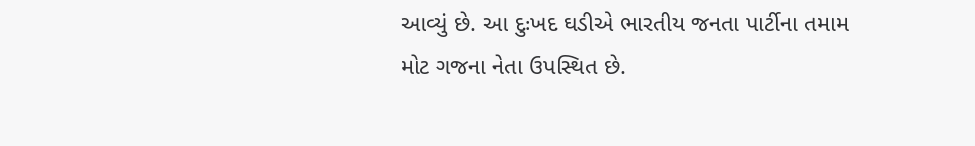આવ્યું છે. આ દુઃખદ ઘડીએ ભારતીય જનતા પાર્ટીના તમામ મોટ ગજના નેતા ઉપસ્થિત છે.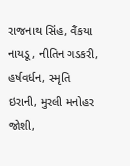રાજનાથ સિંહ, વૈંકયા નાયડૂ, નીતિન ગડકરી, હર્ષવર્ધન, સ્મૃતિ ઇરાની, મુરલી મનોહર જોશી,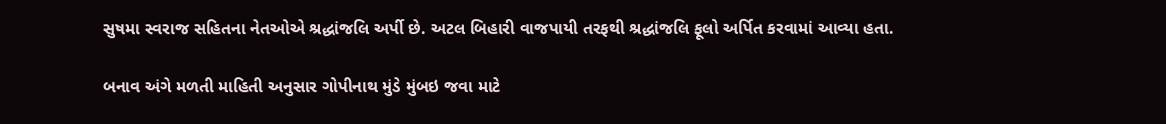સુષમા સ્વરાજ સહિતના નેતઓએ શ્રદ્ધાંજલિ અર્પી છે. અટલ બિહારી વાજપાયી તરફથી શ્રદ્ધાંજલિ ફૂલો અર્પિત કરવામાં આવ્યા હતા.

બનાવ અંગે મળતી માહિતી અનુસાર ગોપીનાથ મુંડે મુંબઇ જવા માટે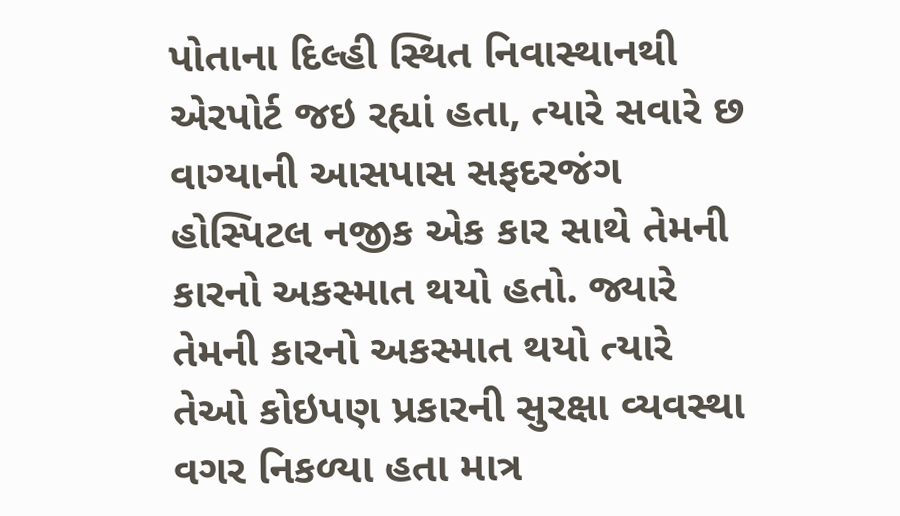પોતાના દિલ્હી સ્થિત નિવાસ્થાનથી એરપોર્ટ જઇ રહ્યાં હતા, ત્યારે સવારે છ વાગ્યાની આસપાસ સફદરજંગ હોસ્પિટલ નજીક એક કાર સાથે તેમની કારનો અકસ્માત થયો હતો. જ્યારે તેમની કારનો અકસ્માત થયો ત્યારે તેઓ કોઇપણ પ્રકારની સુરક્ષા વ્યવસ્થા વગર નિકળ્યા હતા માત્ર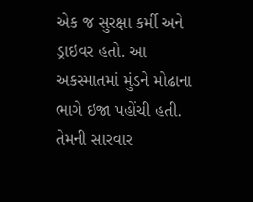એક જ સુરક્ષા કર્મી અને ડ્રાઇવર હતો. આ અકસ્માતમાં મુંડને મોઢાના ભાગે ઇજા પહોંચી હતી. તેમની સારવાર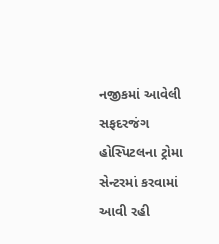નજીકમાં આવેલી સફદરજંગ હોસ્પિટલના ટ્રોમા સેન્ટરમાં કરવામાં આવી રહી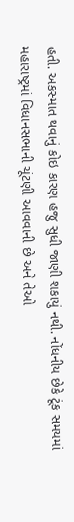હતી. અકસ્માત થવાનું કોઇ કારણ હજુ સુધી જાણી શકાયું નથી. નોંધનીય છેકે ટૂંક સમયમાં મહારાષ્ટ્રમાં વિધાનસભાની ચૂંટણી આવવાની છે અને તેઓ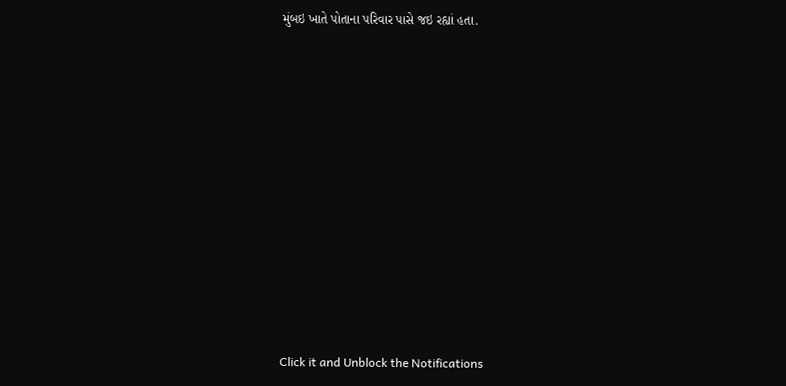મુંબઇ ખાતે પોતાના પરિવાર પાસે જઇ રહ્યાં હતા.












Click it and Unblock the Notifications